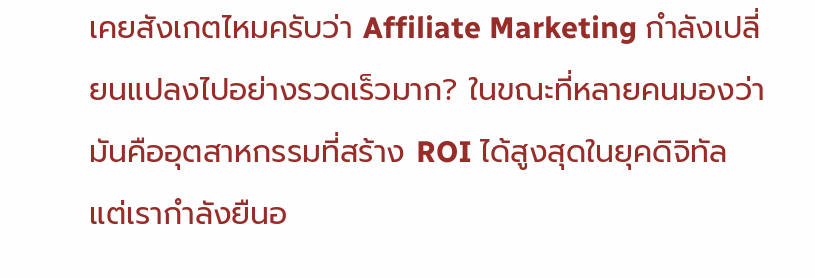เคยสังเกตไหมครับว่า Affiliate Marketing กำลังเปลี่ยนแปลงไปอย่างรวดเร็วมาก? ในขณะที่หลายคนมองว่ามันคืออุตสาหกรรมที่สร้าง ROI ได้สูงสุดในยุคดิจิทัล แต่เรากำลังยืนอ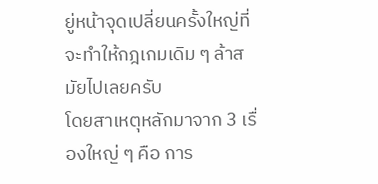ยู่หน้าจุดเปลี่ยนครั้งใหญ่ที่จะทำให้กฎเกมเดิม ๆ ล้าสมัยไปเลยครับ
โดยสาเหตุหลักมาจาก 3 เรื่องใหญ่ ๆ คือ การ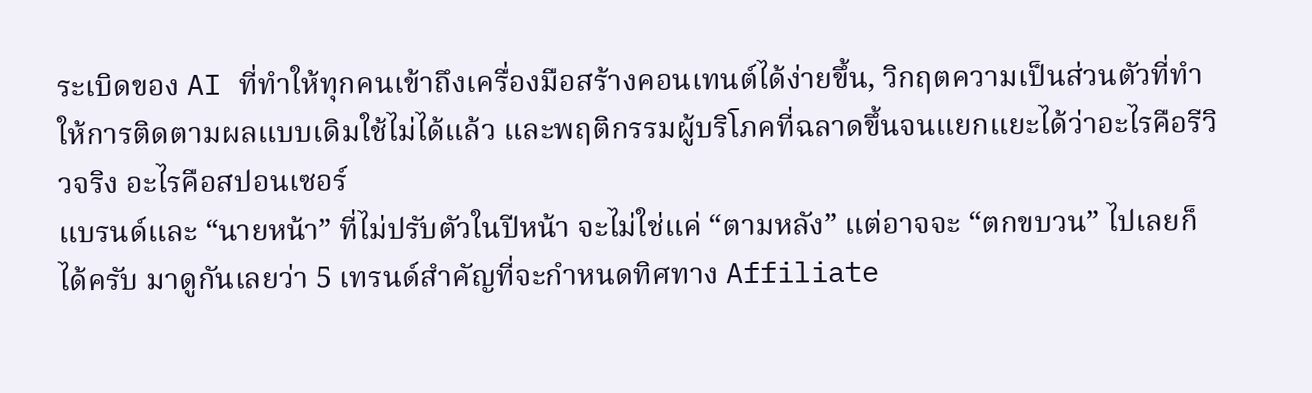ระเบิดของ AI ที่ทำให้ทุกคนเข้าถึงเครื่องมือสร้างคอนเทนต์ได้ง่ายขึ้น, วิกฤตความเป็นส่วนตัวที่ทำให้การติดตามผลแบบเดิมใช้ไม่ได้แล้ว และพฤติกรรมผู้บริโภคที่ฉลาดขึ้นจนแยกแยะได้ว่าอะไรคือรีวิวจริง อะไรคือสปอนเซอร์
แบรนด์และ “นายหน้า” ที่ไม่ปรับตัวในปีหน้า จะไม่ใช่แค่ “ตามหลัง” แต่อาจจะ “ตกขบวน” ไปเลยก็ได้ครับ มาดูกันเลยว่า 5 เทรนด์สำคัญที่จะกำหนดทิศทาง Affiliate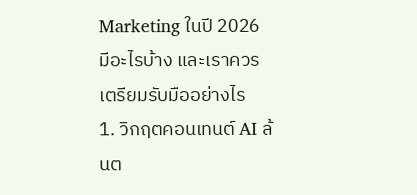Marketing ในปี 2026 มีอะไรบ้าง และเราควรเตรียมรับมืออย่างไร
1. วิกฤตคอนเทนต์ AI ล้นต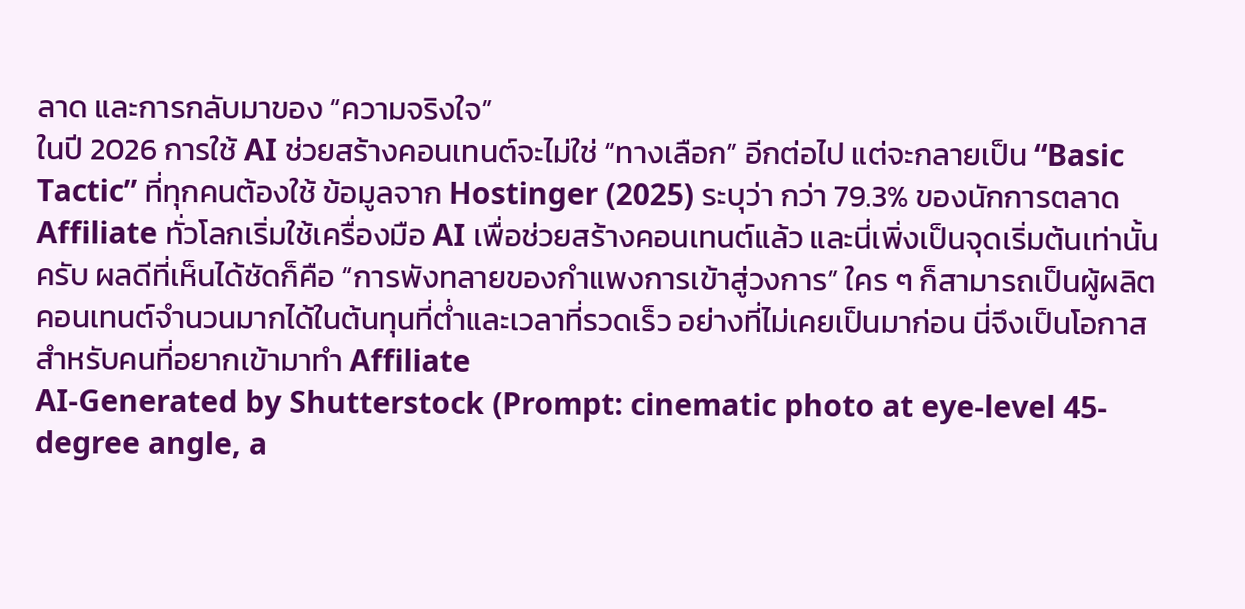ลาด และการกลับมาของ “ความจริงใจ”
ในปี 2026 การใช้ AI ช่วยสร้างคอนเทนต์จะไม่ใช่ “ทางเลือก” อีกต่อไป แต่จะกลายเป็น “Basic Tactic” ที่ทุกคนต้องใช้ ข้อมูลจาก Hostinger (2025) ระบุว่า กว่า 79.3% ของนักการตลาด Affiliate ทั่วโลกเริ่มใช้เครื่องมือ AI เพื่อช่วยสร้างคอนเทนต์แล้ว และนี่เพิ่งเป็นจุดเริ่มต้นเท่านั้นครับ ผลดีที่เห็นได้ชัดก็คือ “การพังทลายของกำแพงการเข้าสู่วงการ” ใคร ๆ ก็สามารถเป็นผู้ผลิตคอนเทนต์จำนวนมากได้ในต้นทุนที่ต่ำและเวลาที่รวดเร็ว อย่างที่ไม่เคยเป็นมาก่อน นี่จึงเป็นโอกาสสำหรับคนที่อยากเข้ามาทำ Affiliate
AI-Generated by Shutterstock (Prompt: cinematic photo at eye-level 45-degree angle, a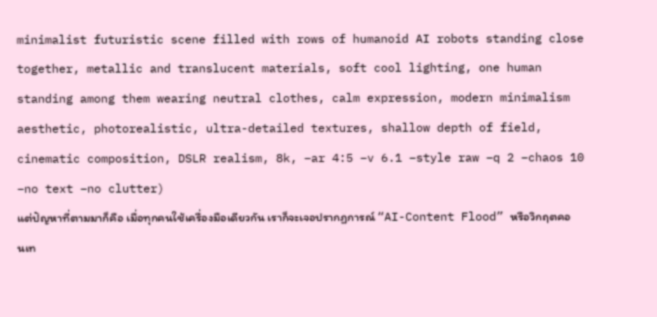minimalist futuristic scene filled with rows of humanoid AI robots standing close together, metallic and translucent materials, soft cool lighting, one human standing among them wearing neutral clothes, calm expression, modern minimalism aesthetic, photorealistic, ultra-detailed textures, shallow depth of field, cinematic composition, DSLR realism, 8k, –ar 4:5 –v 6.1 –style raw –q 2 –chaos 10 –no text –no clutter)
แต่ปัญหาที่ตามมาก็คือ เมื่อทุกคนใช้เครื่องมือเดียวกัน เราก็จะเจอปรากฏการณ์ “AI-Content Flood” หรือวิกฤตคอนเท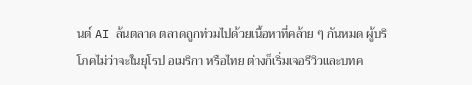นต์ AI ล้นตลาด ตลาดถูกท่วมไปด้วยเนื้อหาที่คล้าย ๆ กันหมด ผู้บริโภคไม่ว่าจะในยุโรป อเมริกา หรือไทย ต่างก็เริ่มเจอรีวิวและบทค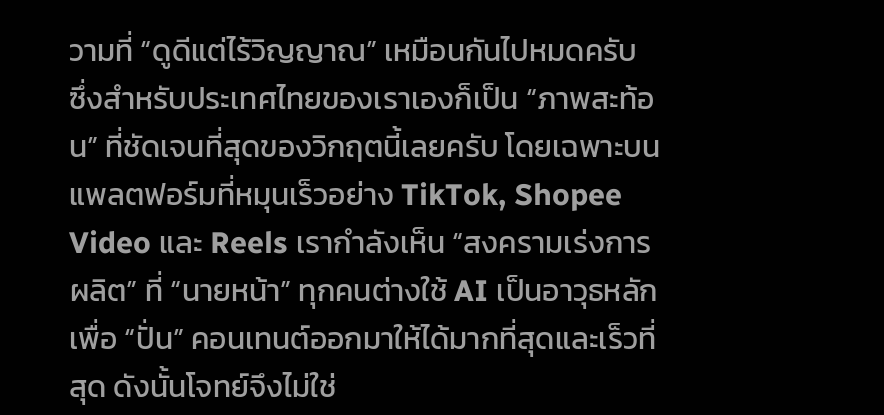วามที่ “ดูดีแต่ไร้วิญญาณ” เหมือนกันไปหมดครับ
ซึ่งสำหรับประเทศไทยของเราเองก็เป็น “ภาพสะท้อน” ที่ชัดเจนที่สุดของวิกฤตนี้เลยครับ โดยเฉพาะบนแพลตฟอร์มที่หมุนเร็วอย่าง TikTok, Shopee Video และ Reels เรากำลังเห็น “สงครามเร่งการผลิต” ที่ “นายหน้า” ทุกคนต่างใช้ AI เป็นอาวุธหลักเพื่อ “ปั่น” คอนเทนต์ออกมาให้ได้มากที่สุดและเร็วที่สุด ดังนั้นโจทย์จึงไม่ใช่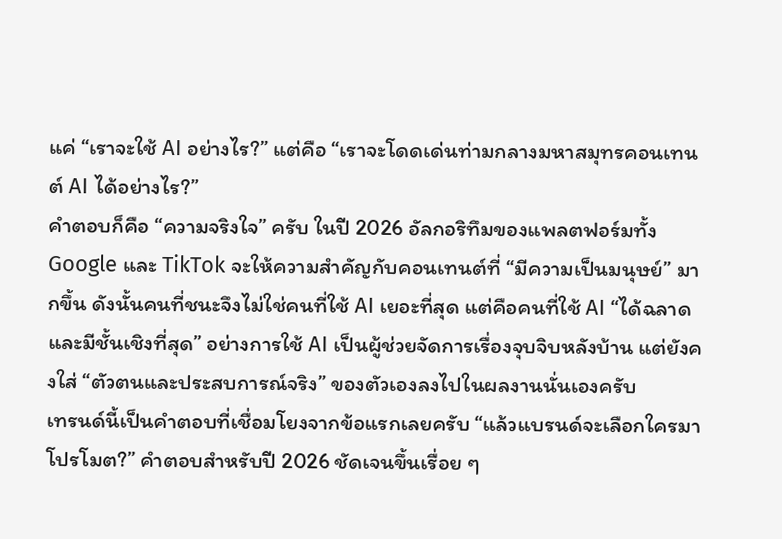แค่ “เราจะใช้ AI อย่างไร?” แต่คือ “เราจะโดดเด่นท่ามกลางมหาสมุทรคอนเทนต์ AI ได้อย่างไร?”
คำตอบก็คือ “ความจริงใจ” ครับ ในปี 2026 อัลกอริทึมของแพลตฟอร์มทั้ง Google และ TikTok จะให้ความสำคัญกับคอนเทนต์ที่ “มีความเป็นมนุษย์” มากขึ้น ดังนั้นคนที่ชนะจึงไม่ใช่คนที่ใช้ AI เยอะที่สุด แต่คือคนที่ใช้ AI “ได้ฉลาดและมีชั้นเชิงที่สุด” อย่างการใช้ AI เป็นผู้ช่วยจัดการเรื่องจุบจิบหลังบ้าน แต่ยังคงใส่ “ตัวตนและประสบการณ์จริง” ของตัวเองลงไปในผลงานนั่นเองครับ
เทรนด์นี้เป็นคำตอบที่เชื่อมโยงจากข้อแรกเลยครับ “แล้วแบรนด์จะเลือกใครมาโปรโมต?” คำตอบสำหรับปี 2026 ชัดเจนขึ้นเรื่อย ๆ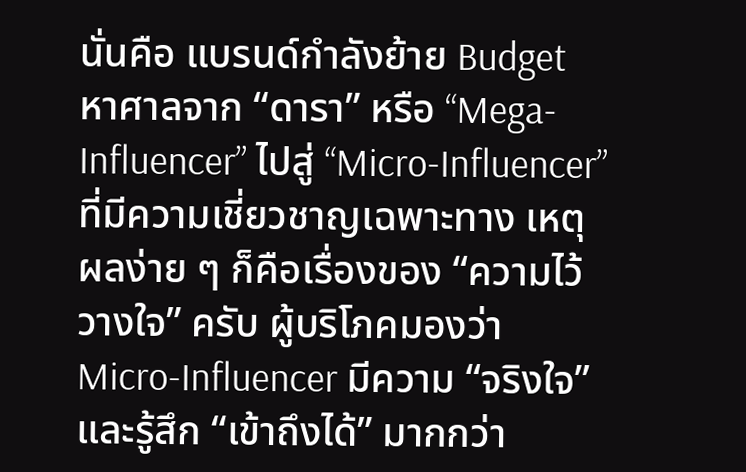นั่นคือ แบรนด์กำลังย้าย Budget หาศาลจาก “ดารา” หรือ “Mega-Influencer” ไปสู่ “Micro-Influencer” ที่มีความเชี่ยวชาญเฉพาะทาง เหตุผลง่าย ๆ ก็คือเรื่องของ “ความไว้วางใจ” ครับ ผู้บริโภคมองว่า Micro-Influencer มีความ “จริงใจ” และรู้สึก “เข้าถึงได้” มากกว่า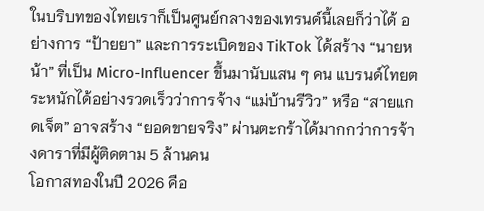ในบริบทของไทยเราก็เป็นศูนย์กลางของเทรนด์นี้เลยก็ว่าได้ อย่างการ “ป้ายยา” และการระเบิดของ TikTok ได้สร้าง “นายหน้า” ที่เป็น Micro-Influencer ขึ้นมานับแสน ๆ คน แบรนด์ไทยตระหนักได้อย่างรวดเร็วว่าการจ้าง “แม่บ้านรีวิว” หรือ “สายแกดเจ็ต” อาจสร้าง “ยอดขายจริง” ผ่านตะกร้าได้มากกว่าการจ้างดาราที่มีผู้ติดตาม 5 ล้านคน
โอกาสทองในปี 2026 คือ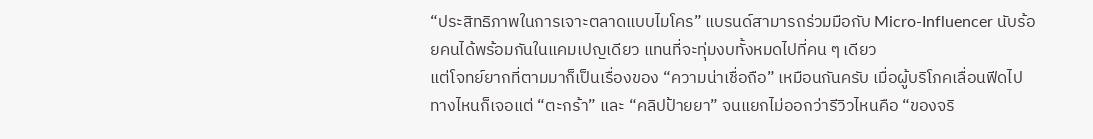“ประสิทธิภาพในการเจาะตลาดแบบไมโคร” แบรนด์สามารถร่วมมือกับ Micro-Influencer นับร้อยคนได้พร้อมกันในแคมเปญเดียว แทนที่จะทุ่มงบทั้งหมดไปที่คน ๆ เดียว
แต่โจทย์ยากที่ตามมาก็เป็นเรื่องของ “ความน่าเชื่อถือ” เหมือนกันครับ เมื่อผู้บริโภคเลื่อนฟีดไปทางไหนก็เจอแต่ “ตะกร้า” และ “คลิปป้ายยา” จนแยกไม่ออกว่ารีวิวไหนคือ “ของจริ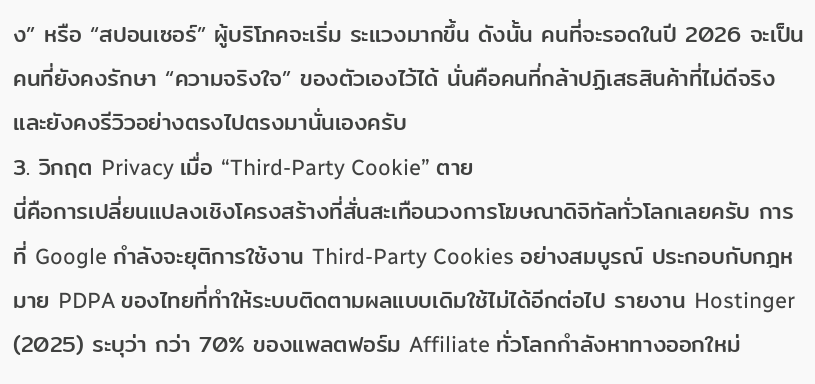ง” หรือ “สปอนเซอร์” ผู้บริโภคจะเริ่ม ระแวงมากขึ้น ดังนั้น คนที่จะรอดในปี 2026 จะเป็นคนที่ยังคงรักษา “ความจริงใจ” ของตัวเองไว้ได้ นั่นคือคนที่กล้าปฏิเสธสินค้าที่ไม่ดีจริง และยังคงรีวิวอย่างตรงไปตรงมานั่นเองครับ
3. วิกฤต Privacy เมื่อ “Third-Party Cookie” ตาย
นี่คือการเปลี่ยนแปลงเชิงโครงสร้างที่สั่นสะเทือนวงการโฆษณาดิจิทัลทั่วโลกเลยครับ การที่ Google กำลังจะยุติการใช้งาน Third-Party Cookies อย่างสมบูรณ์ ประกอบกับกฎหมาย PDPA ของไทยที่ทำให้ระบบติดตามผลแบบเดิมใช้ไม่ได้อีกต่อไป รายงาน Hostinger (2025) ระบุว่า กว่า 70% ของแพลตฟอร์ม Affiliate ทั่วโลกกำลังหาทางออกใหม่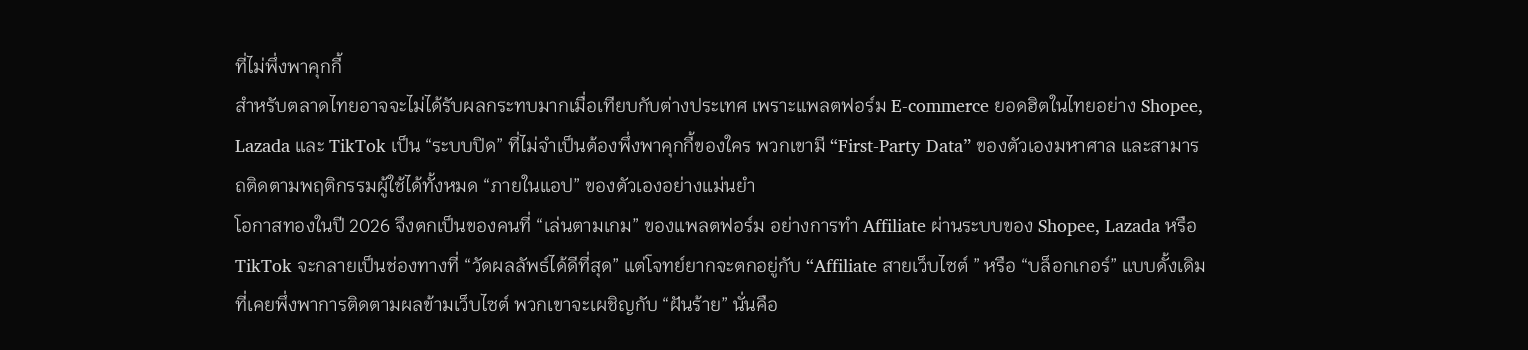ที่ไม่พึ่งพาคุกกี้
สำหรับตลาดไทยอาจจะไม่ได้รับผลกระทบมากเมื่อเทียบกับต่างประเทศ เพราะแพลตฟอร์ม E-commerce ยอดฮิตในไทยอย่าง Shopee, Lazada และ TikTok เป็น “ระบบปิด” ที่ไม่จำเป็นต้องพึ่งพาคุกกี้ของใคร พวกเขามี “First-Party Data” ของตัวเองมหาศาล และสามารถติดตามพฤติกรรมผู้ใช้ได้ทั้งหมด “ภายในแอป” ของตัวเองอย่างแม่นยำ
โอกาสทองในปี 2026 จึงตกเป็นของคนที่ “เล่นตามเกม” ของแพลตฟอร์ม อย่างการทำ Affiliate ผ่านระบบของ Shopee, Lazada หรือ TikTok จะกลายเป็นช่องทางที่ “วัดผลลัพธ์ได้ดีที่สุด” แต่โจทย์ยากจะตกอยู่กับ “Affiliate สายเว็บไซต์ ” หรือ “บล็อกเกอร์” แบบดั้งเดิม ที่เคยพึ่งพาการติดตามผลข้ามเว็บไซต์ พวกเขาจะเผชิญกับ “ฝันร้าย” นั่นคือ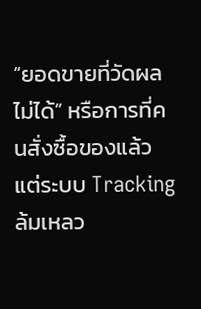“ยอดขายที่วัดผลไม่ได้” หรือการที่คนสั่งซื้อของแล้ว แต่ระบบ Tracking ล้มเหลว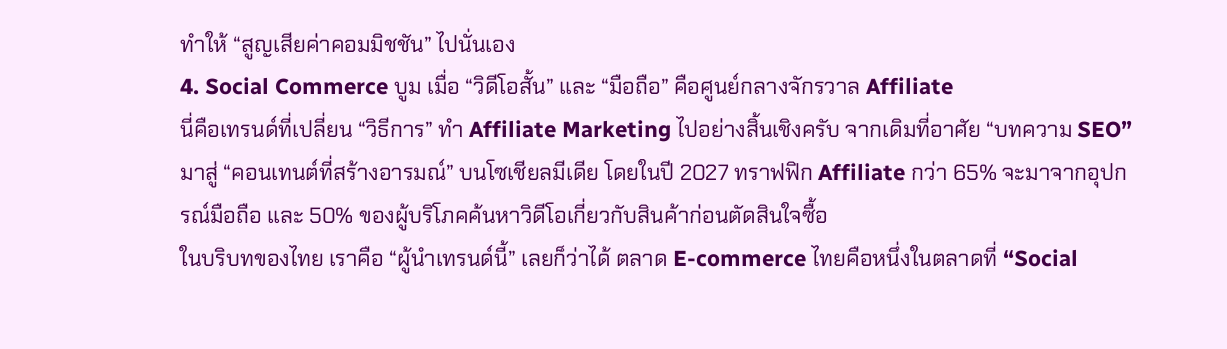ทำให้ “สูญเสียค่าคอมมิชชัน” ไปนั่นเอง
4. Social Commerce บูม เมื่อ “วิดีโอสั้น” และ “มือถือ” คือศูนย์กลางจักรวาล Affiliate
นี่คือเทรนด์ที่เปลี่ยน “วิธีการ” ทำ Affiliate Marketing ไปอย่างสิ้นเชิงครับ จากเดิมที่อาศัย “บทความ SEO” มาสู่ “คอนเทนต์ที่สร้างอารมณ์” บนโซเชียลมีเดีย โดยในปี 2027 ทราฟฟิก Affiliate กว่า 65% จะมาจากอุปกรณ์มือถือ และ 50% ของผู้บริโภคค้นหาวิดีโอเกี่ยวกับสินค้าก่อนตัดสินใจซื้อ
ในบริบทของไทย เราคือ “ผู้นำเทรนด์นี้” เลยก็ว่าได้ ตลาด E-commerce ไทยคือหนึ่งในตลาดที่ “Social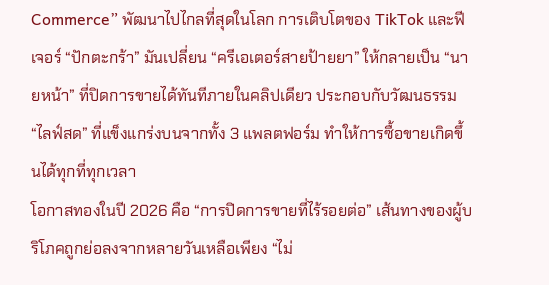Commerce” พัฒนาไปไกลที่สุดในโลก การเติบโตของ TikTok และฟีเจอร์ “ปักตะกร้า” มันเปลี่ยน “ครีเอเตอร์สายป้ายยา” ให้กลายเป็น “นายหน้า” ที่ปิดการขายได้ทันทีภายในคลิปเดียว ประกอบกับวัฒนธรรม “ไลฟ์สด” ที่แข็งแกร่งบนจากทั้ง 3 แพลตฟอร์ม ทำให้การซื้อขายเกิดขึ้นได้ทุกที่ทุกเวลา
โอกาสทองในปี 2026 คือ “การปิดการขายที่ไร้รอยต่อ” เส้นทางของผู้บริโภคถูกย่อลงจากหลายวันเหลือเพียง “ไม่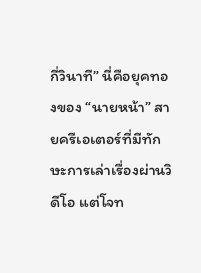กี่วินาที” นี่คือยุคทองของ “นายหน้า” สายครีเอเตอร์ที่มีทักษะการเล่าเรื่องผ่านวิดีโอ แต่โจท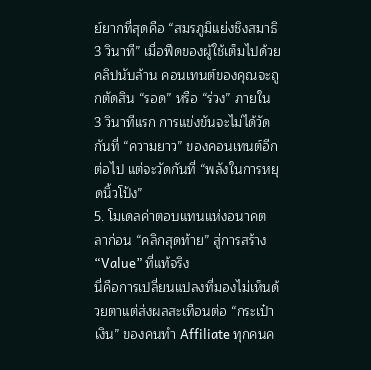ย์ยากที่สุดคือ “สมรภูมิแย่งชิงสมาธิ 3 วินาที” เมื่อฟีดของผู้ใช้เต็มไปด้วยคลิปนับล้าน คอนเทนต์ของคุณจะถูกตัดสิน “รอด” หรือ “ร่วง” ภายใน 3 วินาทีแรก การแข่งขันจะไม่ได้วัดกันที่ “ความยาว” ของคอนเทนต์อีกต่อไป แต่จะวัดกันที่ “พลังในการหยุดนิ้วโป้ง”
5. โมเดลค่าตอบแทนแห่งอนาคต ลาก่อน “คลิกสุดท้าย” สู่การสร้าง “Value” ที่แท้จริง
นี่คือการเปลี่ยนแปลงที่มองไม่เห็นด้วยตาแต่ส่งผลสะเทือนต่อ “กระเป๋าเงิน” ของคนทำ Affiliate ทุกคนค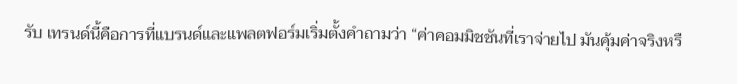รับ เทรนด์นี้คือการที่แบรนด์และแพลตฟอร์มเริ่มตั้งคำถามว่า “ค่าคอมมิชชันที่เราจ่ายไป มันคุ้มค่าจริงหรื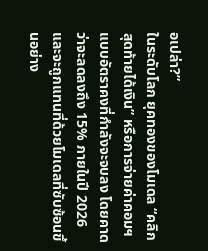อเปล่า?”
ในระดับโลก ยุคทองของโมเดล “คลิกสุดท้ายได้เงิน” หรือการจ่ายค่าคอมฯ แบบอัตราคงที่กำลังจะจบลง โดยคาดว่าจะลดลงถึง 15% ภายในปี 2026 และจะถูกแทนที่ด้วยโมเดลที่ซับซ้อนขึ้นอย่าง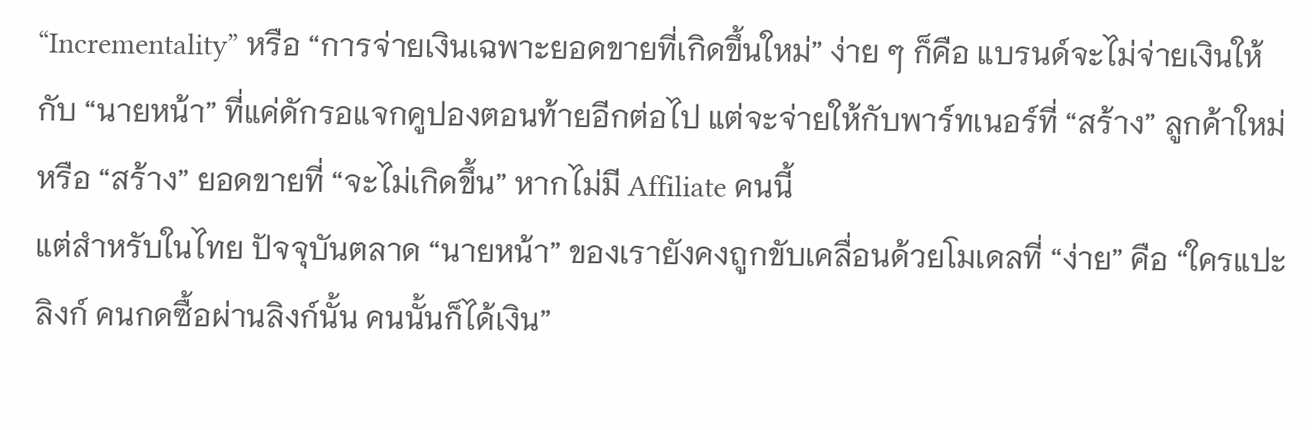“Incrementality” หรือ “การจ่ายเงินเฉพาะยอดขายที่เกิดขึ้นใหม่” ง่าย ๆ ก็คือ แบรนด์จะไม่จ่ายเงินให้กับ “นายหน้า” ที่แค่ดักรอแจกคูปองตอนท้ายอีกต่อไป แต่จะจ่ายให้กับพาร์ทเนอร์ที่ “สร้าง” ลูกค้าใหม่ หรือ “สร้าง” ยอดขายที่ “จะไม่เกิดขึ้น” หากไม่มี Affiliate คนนี้
แต่สำหรับในไทย ปัจจุบันตลาด “นายหน้า” ของเรายังคงถูกขับเคลื่อนด้วยโมเดลที่ “ง่าย” คือ “ใครแปะลิงก์ คนกดซื้อผ่านลิงก์นั้น คนนั้นก็ได้เงิน”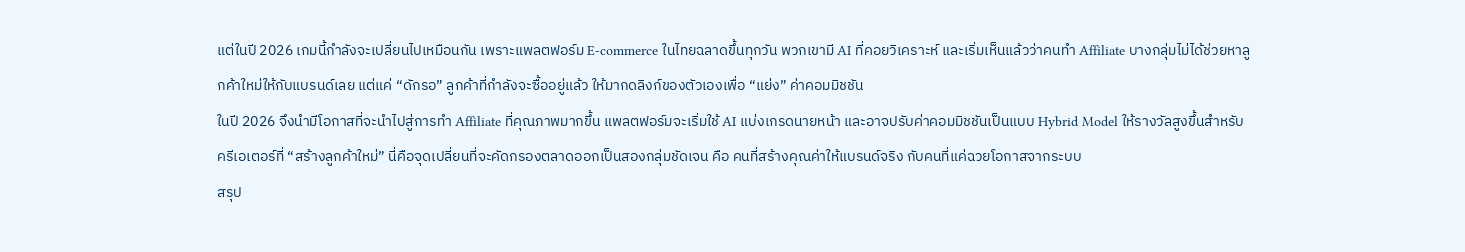แต่ในปี 2026 เกมนี้กำลังจะเปลี่ยนไปเหมือนกัน เพราะแพลตฟอร์ม E-commerce ในไทยฉลาดขึ้นทุกวัน พวกเขามี AI ที่คอยวิเคราะห์ และเริ่มเห็นแล้วว่าคนทำ Affiliate บางกลุ่มไม่ได้ช่วยหาลูกค้าใหม่ให้กับแบรนด์เลย แต่แค่ “ดักรอ” ลูกค้าที่กำลังจะซื้ออยู่แล้ว ให้มากดลิงก์ของตัวเองเพื่อ “แย่ง” ค่าคอมมิชชัน
ในปี 2026 จึงนำมีโอกาสที่จะนำไปสู่การทำ Affiliate ที่คุณภาพมากขึ้น แพลตฟอร์มจะเริ่มใช้ AI แบ่งเกรดนายหน้า และอาจปรับค่าคอมมิชชันเป็นแบบ Hybrid Model ให้รางวัลสูงขึ้นสำหรับครีเอเตอร์ที่ “สร้างลูกค้าใหม่” นี่คือจุดเปลี่ยนที่จะคัดกรองตลาดออกเป็นสองกลุ่มชัดเจน คือ คนที่สร้างคุณค่าให้แบรนด์จริง กับคนที่แค่ฉวยโอกาสจากระบบ
สรุป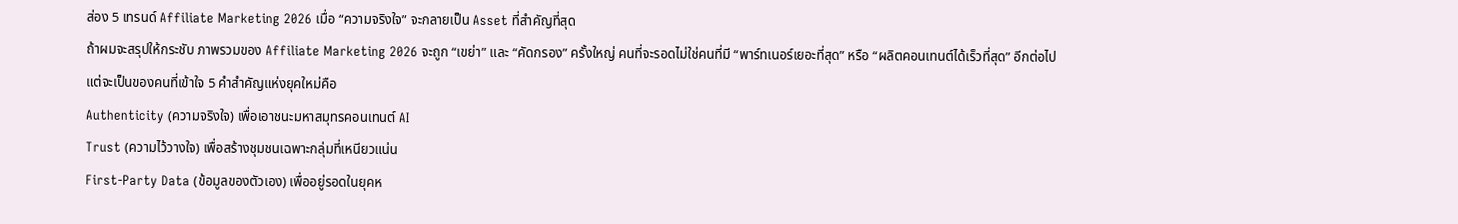ส่อง 5 เทรนด์ Affiliate Marketing 2026 เมื่อ “ความจริงใจ” จะกลายเป็น Asset ที่สำคัญที่สุด
ถ้าผมจะสรุปให้กระชับ ภาพรวมของ Affiliate Marketing 2026 จะถูก “เขย่า” และ “คัดกรอง” ครั้งใหญ่ คนที่จะรอดไม่ใช่คนที่มี “พาร์ทเนอร์เยอะที่สุด” หรือ “ผลิตคอนเทนต์ได้เร็วที่สุด” อีกต่อไป
แต่จะเป็นของคนที่เข้าใจ 5 คำสำคัญแห่งยุคใหม่คือ
Authenticity (ความจริงใจ) เพื่อเอาชนะมหาสมุทรคอนเทนต์ AI
Trust (ความไว้วางใจ) เพื่อสร้างชุมชนเฉพาะกลุ่มที่เหนียวแน่น
First-Party Data (ข้อมูลของตัวเอง) เพื่ออยู่รอดในยุคห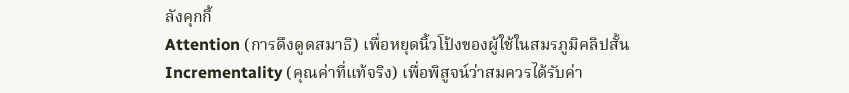ลังคุกกี้
Attention (การดึงดูดสมาธิ) เพื่อหยุดนิ้วโป้งของผู้ใช้ในสมรภูมิคลิปสั้น
Incrementality (คุณค่าที่แท้จริง) เพื่อพิสูจน์ว่าสมควรได้รับค่า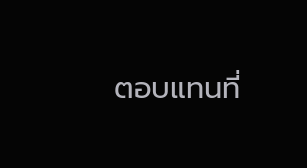ตอบแทนที่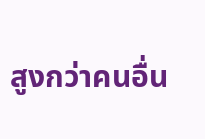สูงกว่าคนอื่น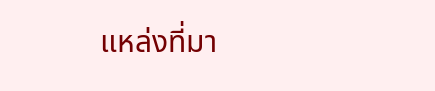แหล่งที่มา